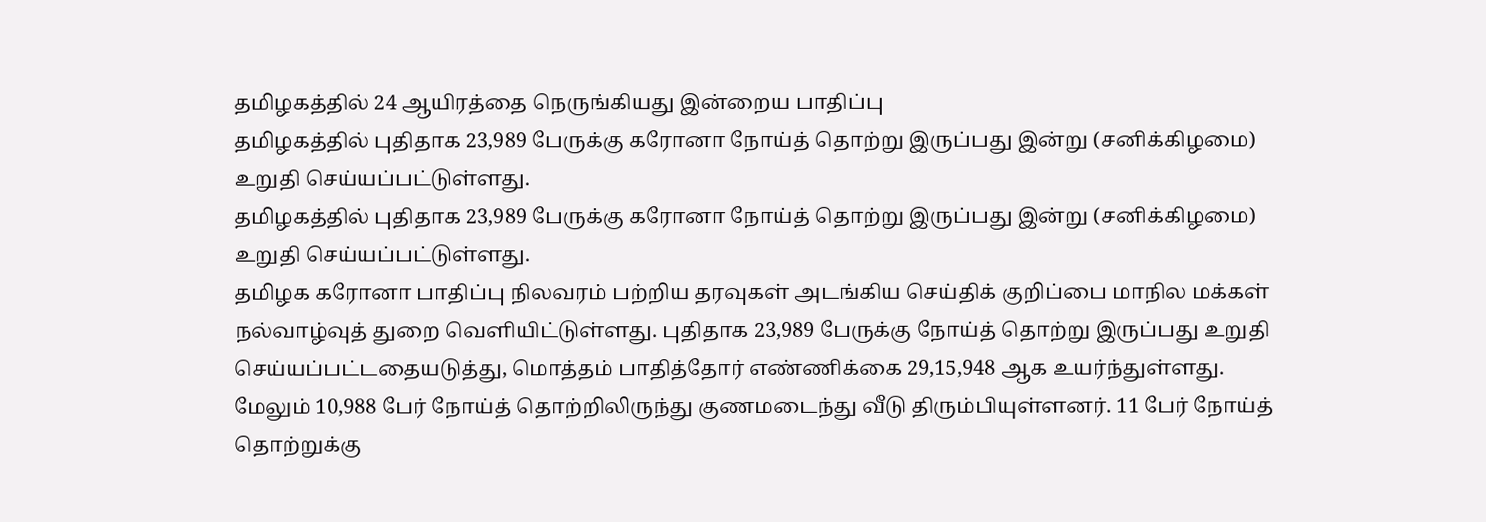தமிழகத்தில் 24 ஆயிரத்தை நெருங்கியது இன்றைய பாதிப்பு
தமிழகத்தில் புதிதாக 23,989 பேருக்கு கரோனா நோய்த் தொற்று இருப்பது இன்று (சனிக்கிழமை) உறுதி செய்யப்பட்டுள்ளது.
தமிழகத்தில் புதிதாக 23,989 பேருக்கு கரோனா நோய்த் தொற்று இருப்பது இன்று (சனிக்கிழமை) உறுதி செய்யப்பட்டுள்ளது.
தமிழக கரோனா பாதிப்பு நிலவரம் பற்றிய தரவுகள் அடங்கிய செய்திக் குறிப்பை மாநில மக்கள் நல்வாழ்வுத் துறை வெளியிட்டுள்ளது. புதிதாக 23,989 பேருக்கு நோய்த் தொற்று இருப்பது உறுதி செய்யப்பட்டதையடுத்து, மொத்தம் பாதித்தோர் எண்ணிக்கை 29,15,948 ஆக உயர்ந்துள்ளது.
மேலும் 10,988 பேர் நோய்த் தொற்றிலிருந்து குணமடைந்து வீடு திரும்பியுள்ளனர். 11 பேர் நோய்த் தொற்றுக்கு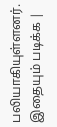பலியாகியுள்ளனர்.
இதையும் படிக்க |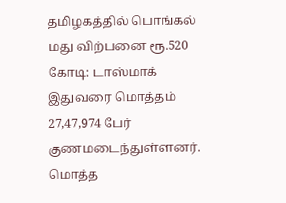தமிழகத்தில் பொங்கல் மது விற்பனை ரூ.520 கோடி: டாஸ்மாக்
இதுவரை மொத்தம் 27,47,974 பேர் குணமடைந்துள்ளனர். மொத்த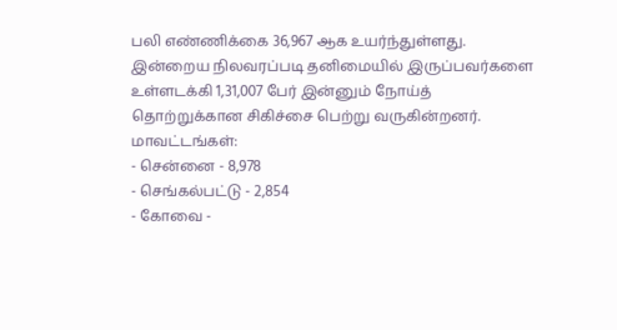பலி எண்ணிக்கை 36,967 ஆக உயர்ந்துள்ளது.
இன்றைய நிலவரப்படி தனிமையில் இருப்பவர்களை உள்ளடக்கி 1,31,007 பேர் இன்னும் நோய்த் தொற்றுக்கான சிகிச்சை பெற்று வருகின்றனர்.
மாவட்டங்கள்:
- சென்னை - 8,978
- செங்கல்பட்டு - 2,854
- கோவை -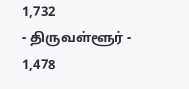1,732
- திருவள்ளூர் - 1,478